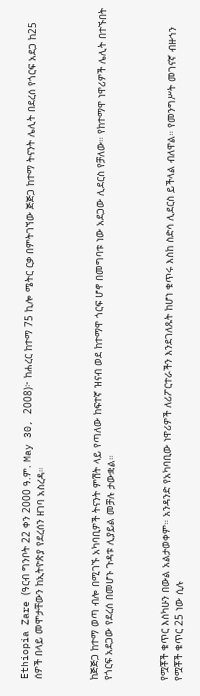Ethiopia Zare (ዓርብ ግንቦት 22 ቀን 2000 ዓ.ም. May 30, 2008)፦ ከሐረር ከተማ 75 ኪሎ ሜትር ርቃ በምትገኘው ጅጅጋ ከተማ ትናንት ሌሊት በደረሰ የጎርፍ አደጋ ከ25 ሰዎች በላይ መሞታቸውን ከኢትዮጵያ የደረሰን ዘገባ አስረዳ።



ከጅጅጋ ከተማ ወጣ ብሎ በሚገኙ አካባቢዎች ትናንት ምሽት ላይ የጣለው ከፍተኛ ዝናብ ወደ ከተማዋ ጎርፍ ሆኖ በመግባቱ ነው አደጋው ሊደርስ የቻለው። የከተማዋ ነዋሪዎች ሌሊት በተኙበት የጎርፍ አደጋው የደረሰ በመሆኑ ጉዳቱ ሊያይል መቻሉ ታውቋል።



የሟቾች ቁጥር እስካሁን በውል አልታወቀም። አንዳንድ የአካባቢው ነዋሪዎች ለሪፖርተራችን እንደገለጹት ከሆነ ቁጥሩ እስከ ስድሳ ሊደርስ ይችላል ብለዋል። የመንግሥት መገናኛ ብዙኀን የሟቾች ቁጥር 25 ነው ሲሉ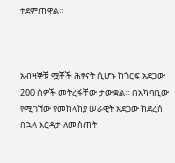ተደምጠዋል።



አብዛኞቹ ሟቾች ሕፃናት ሲሆኑ ከጎርፍ አደጋው 200 ሰዎች መትረፋቸው ታውቋል። በአካባቢው የሚገኘው የመከላከያ ሠራዊት አደጋው ከደረሰ በኋላ እርዳታ ለመስጠት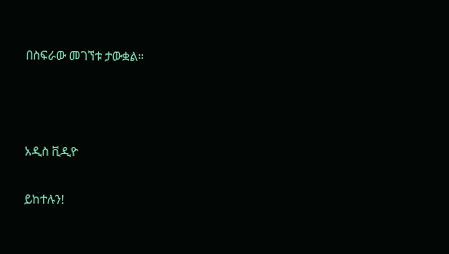በስፍራው መገኘቱ ታውቋል።



አዲስ ቪዲዮ

ይከተሉን!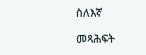ስለእኛ

መጻሕፍት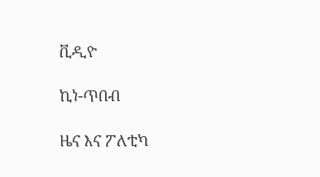ቪዲዮ

ኪነ-ጥበብ

ዜና እና ፖለቲካ